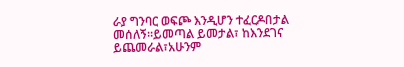ራያ ግንባር ወፍጮ እንዲሆን ተፈርዶበታል መሰለኝ።ይመጣል ይመታል፣ ከእንደገና ይጨመራል፣አሁንም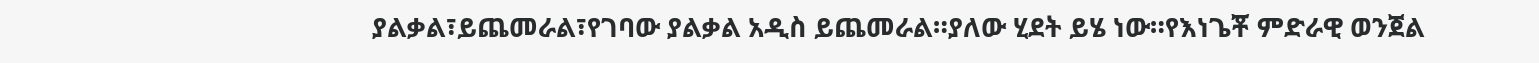ያልቃል፣ይጨመራል፣የገባው ያልቃል አዲስ ይጨመራል።ያለው ሂደት ይሄ ነው።የእነጌቾ ምድራዊ ወንጀል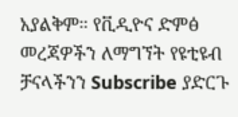አያልቅም። የቪዲዮና ድምፅ መረጃዎችን ለማግኘት የዩቲዩብ ቻናላችንን Subscribe ያድርጉ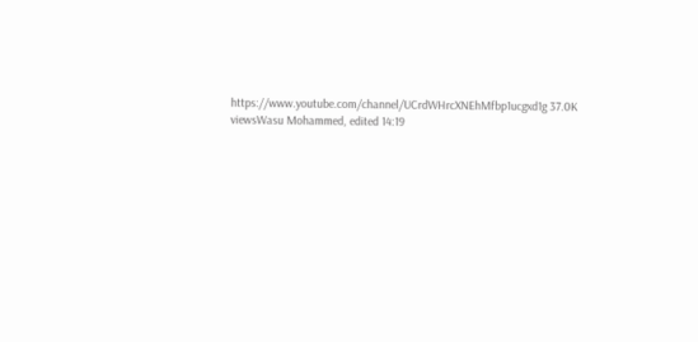https://www.youtube.com/channel/UCrdWHrcXNEhMfbp1ucgxd1g 37.0K viewsWasu Mohammed, edited 14:19